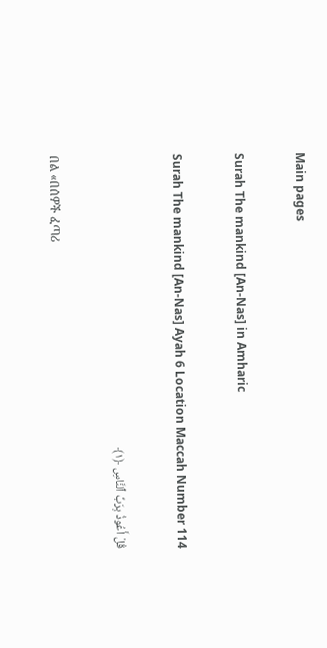Main pages

Surah The mankind [An-Nas] in Amharic

Surah The mankind [An-Nas] Ayah 6 Location Maccah Number 114

قُلْ أَعُوذُ بِرَبِّ ٱلنَّاسِ ﴿١﴾

በል «በሰዎች ፈጣሪ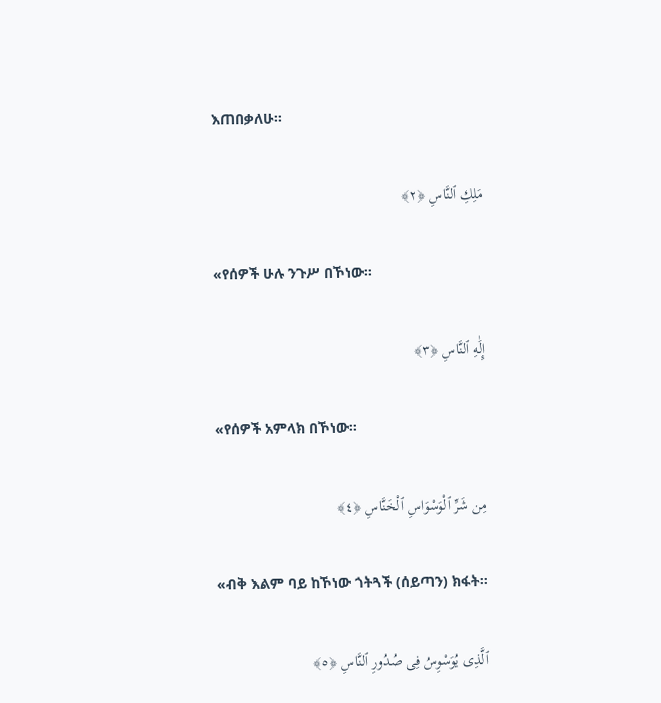እጠበቃለሁ፡፡

مَلِكِ ٱلنَّاسِ ﴿٢﴾

«የሰዎች ሁሉ ንጉሥ በኾነው፡፡

إِلَٰهِ ٱلنَّاسِ ﴿٣﴾

«የሰዎች አምላክ በኾነው፡፡

مِن شَرِّ ٱلْوَسْوَاسِ ٱلْخَنَّاسِ ﴿٤﴾

«ብቅ እልም ባይ ከኾነው ጎትጓች (ሰይጣን) ክፋት፡፡

ٱلَّذِى يُوَسْوِسُ فِى صُدُورِ ٱلنَّاسِ ﴿٥﴾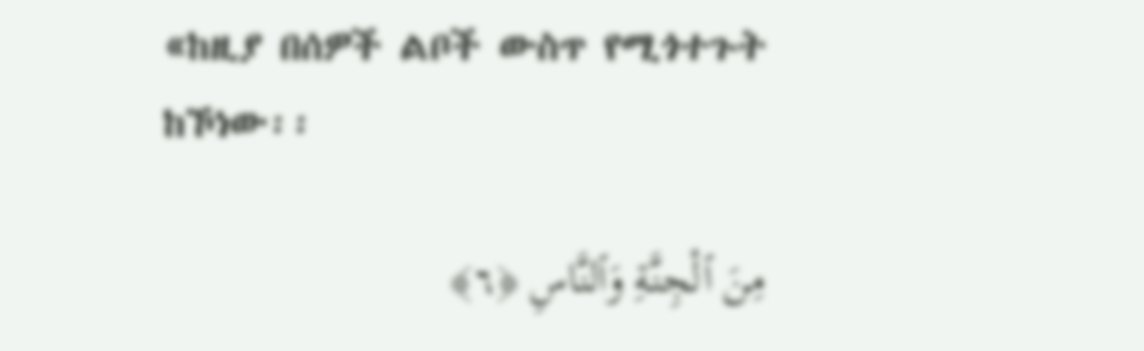«ከዚያ በሰዎች ልቦች ውስጥ የሚጎተጉት ከኾነው፡፡

مِنَ ٱلْجِنَّةِ وَٱلنَّاسِ ﴿٦﴾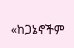«ከጋኔኖችም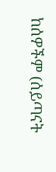ከሰዎችም (ሰይጣናት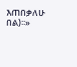እጠበቃለሁ በል)፡፡»